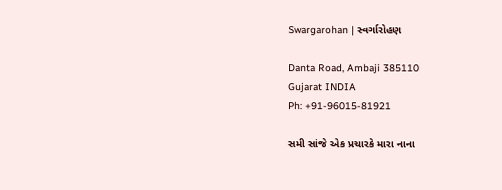Swargarohan | સ્વર્ગારોહણ

Danta Road, Ambaji 385110
Gujarat INDIA
Ph: +91-96015-81921

સમી સાંજે એક પ્રચારકે મારા નાના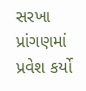સરખા પ્રાંગણમાં પ્રવેશ કર્યો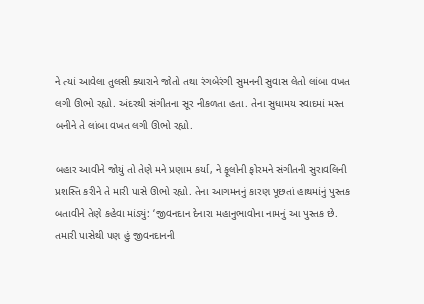ને ત્યાં આવેલા તુલસી ક્યારાને જોતો તથા રંગબેરંગી સુમનની સુવાસ લેતો લાંબા વખત લગી ઊભો રહ્યો. અંદરથી સંગીતના સૂર નીકળતા હતા. તેના સુધામય સ્વાદમાં મસ્ત બનીને તે લાંબા વખત લગી ઊભો રહ્યો.

બહાર આવીને જોયું તો તેણે મને પ્રણામ કર્યા, ને ફૂલોની ફોરમને સંગીતની સુરાવલિની પ્રશસ્તિ કરીને તે મારી પાસે ઊભો રહ્યો. તેના આગમનનું કારણ પૂછતાં હાથમાંનું પુસ્તક બતાવીને તેણે કહેવા માંડ્યું: ‘જીવનદાન દેનારા મહાનુભાવોના નામનું આ પુસ્તક છે. તમારી પાસેથી પણ હું જીવનદાનની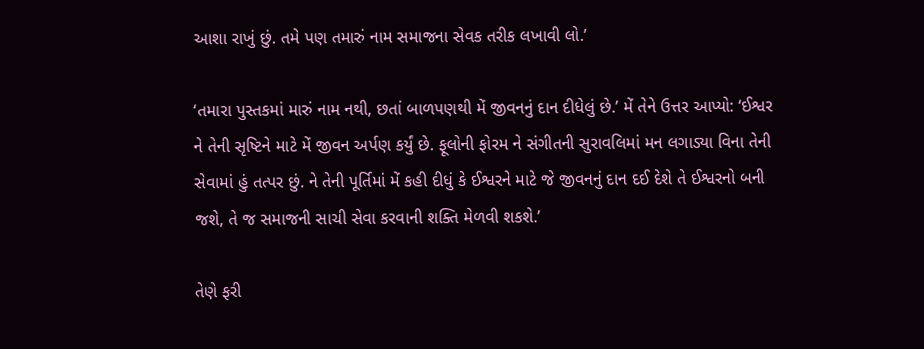આશા રાખું છું. તમે પણ તમારું નામ સમાજના સેવક તરીક લખાવી લો.’

‘તમારા પુસ્તકમાં મારું નામ નથી, છતાં બાળપણથી મેં જીવનનું દાન દીધેલું છે.’ મેં તેને ઉત્તર આપ્યો: ‘ઈશ્વર ને તેની સૃષ્ટિને માટે મેં જીવન અર્પણ કર્યું છે. ફૂલોની ફોરમ ને સંગીતની સુરાવલિમાં મન લગાડ્યા વિના તેની સેવામાં હું તત્પર છું. ને તેની પૂર્તિમાં મેં કહી દીધું કે ઈશ્વરને માટે જે જીવનનું દાન દઈ દેશે તે ઈશ્વરનો બની જશે, તે જ સમાજની સાચી સેવા કરવાની શક્તિ મેળવી શકશે.’

તેણે ફરી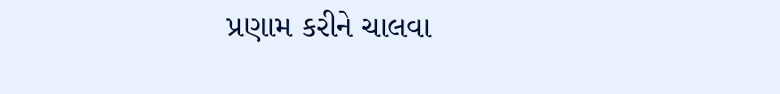પ્રણામ કરીને ચાલવા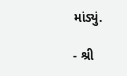માંડ્યું.

- શ્રી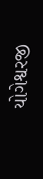યોગેશ્વરજી